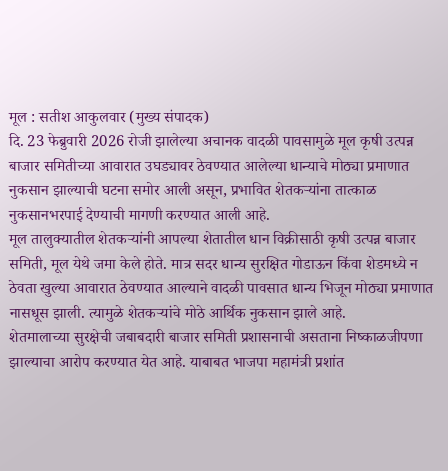मूल : सतीश आकुलवार (मुख्य संपादक)
दि. 23 फेब्रुवारी 2026 रोजी झालेल्या अचानक वादळी पावसामुळे मूल कृषी उत्पन्न बाजार समितीच्या आवारात उघड्यावर ठेवण्यात आलेल्या धान्याचे मोठ्या प्रमाणात नुकसान झाल्याची घटना समोर आली असून, प्रभावित शेतकऱ्यांना तात्काळ नुकसानभरपाई देण्याची मागणी करण्यात आली आहे.
मूल तालुक्यातील शेतकऱ्यांनी आपल्या शेतातील धान विक्रीसाठी कृषी उत्पन्न बाजार समिती, मूल येथे जमा केले होते. मात्र सदर धान्य सुरक्षित गोडाऊन किंवा शेडमध्ये न ठेवता खुल्या आवारात ठेवण्यात आल्याने वादळी पावसात धान्य भिजून मोठ्या प्रमाणात नासधूस झाली. त्यामुळे शेतकऱ्यांचे मोठे आर्थिक नुकसान झाले आहे.
शेतमालाच्या सुरक्षेची जबाबदारी बाजार समिती प्रशासनाची असताना निष्काळजीपणा झाल्याचा आरोप करण्यात येत आहे. याबाबत भाजपा महामंत्री प्रशांत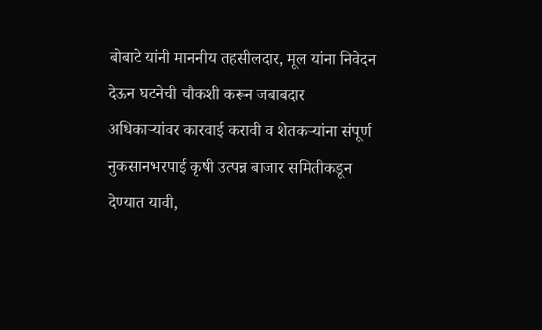बोबाटे यांनी माननीय तहसीलदार, मूल यांना निवेदन देऊन घटनेची चौकशी करून जबाबदार अधिकाऱ्यांवर कारवाई करावी व शेतकऱ्यांना संपूर्ण नुकसानभरपाई कृषी उत्पन्न बाजार समितीकडून देण्यात यावी,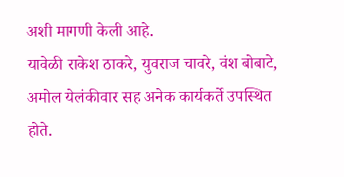अशी मागणी केली आहे.
यावेळी राकेश ठाकरे, युवराज चावरे, वंश बोबाटे, अमोल येलंकीवार सह अनेक कार्यकर्ते उपस्थित होते.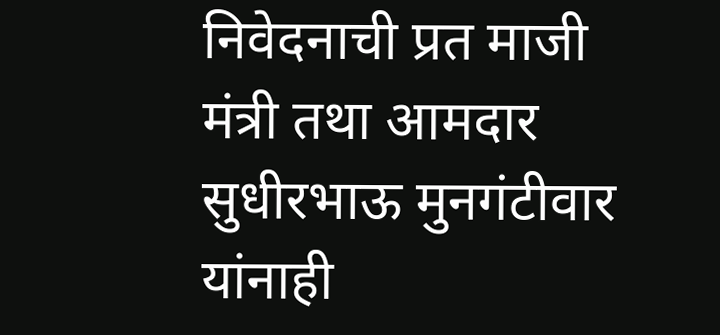निवेदनाची प्रत माजी मंत्री तथा आमदार सुधीरभाऊ मुनगंटीवार यांनाही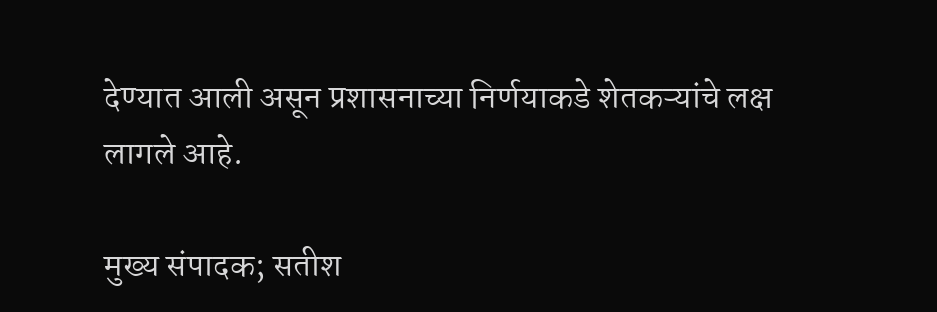देण्यात आली असून प्रशासनाच्या निर्णयाकडे शेतकऱ्यांचे लक्ष लागले आहे.

मुख्य संपादक; सतीश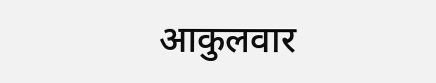आकुलवार